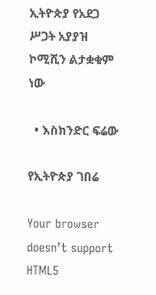ኢትዮጵያ የአደጋ ሥጋት አያያዝ ኮሚሺን ልታቋቁም ነው

  • እስክንድር ፍሬው

የኢትዮጵያ ገበሬ

Your browser doesn’t support HTML5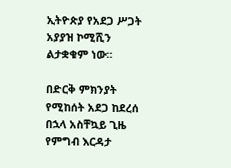ኢትዮጵያ የአደጋ ሥጋት አያያዝ ኮሚሺን ልታቋቁም ነው።

በድርቅ ምክንያት የሚከሰት አደጋ ከደረሰ በኋላ አስቸኳይ ጊዜ የምግብ እርዳታ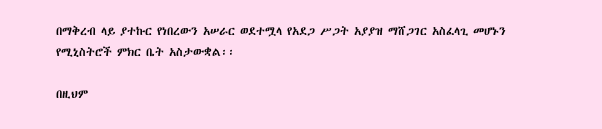በማቅረብ ላይ ያተኩር የነበረውን አሠራር ወደተሟላ የአደጋ ሥጋት አያያዝ ማሸጋገር አስፈላጊ መሆኑን የሚኒስትሮች ምክር ቤት አስታውቋል፡፡

በዚህም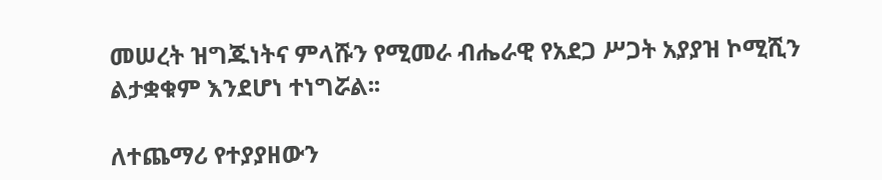መሠረት ዝግጁነትና ምላሹን የሚመራ ብሔራዊ የአደጋ ሥጋት አያያዝ ኮሚሺን ልታቋቁም እንደሆነ ተነግሯል፡፡

ለተጨማሪ የተያያዘውን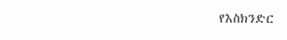የእስክንድር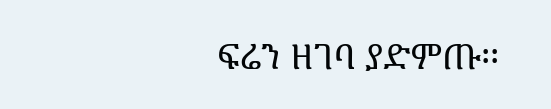ፍሬን ዘገባ ያድምጡ፡፡